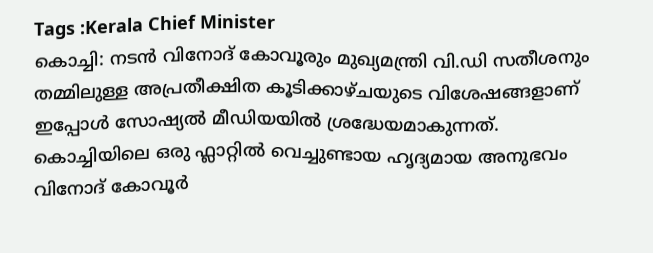Tags :Kerala Chief Minister
കൊച്ചി: നടൻ വിനോദ് കോവൂരും മുഖ്യമന്ത്രി വി.ഡി സതീശനും തമ്മിലുള്ള അപ്രതീക്ഷിത കൂടിക്കാഴ്ചയുടെ വിശേഷങ്ങളാണ് ഇപ്പോൾ സോഷ്യൽ മീഡിയയിൽ ശ്രദ്ധേയമാകുന്നത്. കൊച്ചിയിലെ ഒരു ഫ്ലാറ്റിൽ വെച്ചുണ്ടായ ഹൃദ്യമായ അനുഭവം വിനോദ് കോവൂർ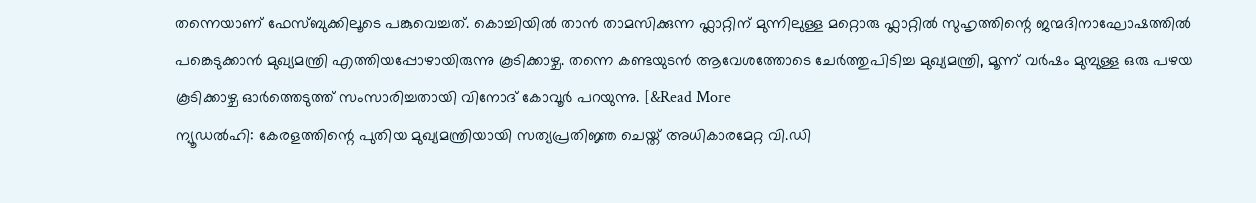തന്നെയാണ് ഫേസ്ബുക്കിലൂടെ പങ്കുവെച്ചത്. കൊച്ചിയിൽ താൻ താമസിക്കുന്ന ഫ്ലാറ്റിന് മുന്നിലുള്ള മറ്റൊരു ഫ്ലാറ്റിൽ സുഹൃത്തിന്റെ ജന്മദിനാഘോഷത്തിൽ പങ്കെടുക്കാൻ മുഖ്യമന്ത്രി എത്തിയപ്പോഴായിരുന്നു കൂടിക്കാഴ്ച. തന്നെ കണ്ടയുടൻ ആവേശത്തോടെ ചേർത്തുപിടിച്ച മുഖ്യമന്ത്രി, മൂന്ന് വർഷം മുമ്പുള്ള ഒരു പഴയ കൂടിക്കാഴ്ച ഓർത്തെടുത്ത് സംസാരിച്ചതായി വിനോദ് കോവൂർ പറയുന്നു. [&Read More
ന്യൂഡൽഹി: കേരളത്തിന്റെ പുതിയ മുഖ്യമന്ത്രിയായി സത്യപ്രതിജ്ഞ ചെയ്ത് അധികാരമേറ്റ വി.ഡി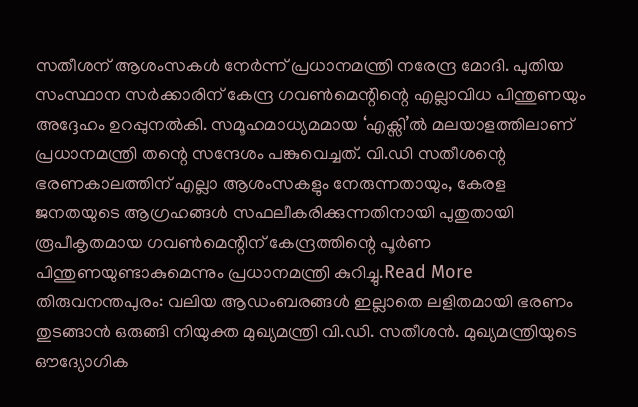സതീശന് ആശംസകൾ നേർന്ന് പ്രധാനമന്ത്രി നരേന്ദ്ര മോദി. പുതിയ സംസ്ഥാന സർക്കാരിന് കേന്ദ്ര ഗവൺമെന്റിന്റെ എല്ലാവിധ പിന്തുണയും അദ്ദേഹം ഉറപ്പുനൽകി. സമൂഹമാധ്യമമായ ‘എക്സി’ൽ മലയാളത്തിലാണ് പ്രധാനമന്ത്രി തന്റെ സന്ദേശം പങ്കുവെച്ചത്. വി.ഡി സതീശന്റെ ഭരണകാലത്തിന് എല്ലാ ആശംസകളും നേരുന്നതായും, കേരള ജനതയുടെ ആഗ്രഹങ്ങൾ സഫലീകരിക്കുന്നതിനായി പുതുതായി രൂപീകൃതമായ ഗവൺമെന്റിന് കേന്ദ്രത്തിന്റെ പൂർണ പിന്തുണയുണ്ടാകുമെന്നും പ്രധാനമന്ത്രി കുറിച്ചു.Read More
തിരുവനന്തപുരം: വലിയ ആഡംബരങ്ങൾ ഇല്ലാതെ ലളിതമായി ഭരണം തുടങ്ങാൻ ഒരുങ്ങി നിയുക്ത മുഖ്യമന്ത്രി വി.ഡി. സതീശൻ. മുഖ്യമന്ത്രിയുടെ ഔദ്യോഗിക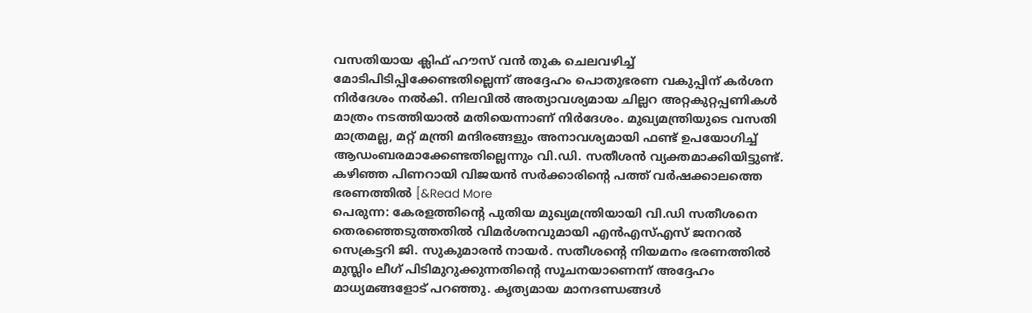വസതിയായ ക്ലിഫ് ഹൗസ് വൻ തുക ചെലവഴിച്ച് മോടിപിടിപ്പിക്കേണ്ടതില്ലെന്ന് അദ്ദേഹം പൊതുഭരണ വകുപ്പിന് കർശന നിർദേശം നൽകി. നിലവിൽ അത്യാവശ്യമായ ചില്ലറ അറ്റകുറ്റപ്പണികൾ മാത്രം നടത്തിയാൽ മതിയെന്നാണ് നിർദേശം. മുഖ്യമന്ത്രിയുടെ വസതി മാത്രമല്ല, മറ്റ് മന്ത്രി മന്ദിരങ്ങളും അനാവശ്യമായി ഫണ്ട് ഉപയോഗിച്ച് ആഡംബരമാക്കേണ്ടതില്ലെന്നും വി.ഡി. സതീശൻ വ്യക്തമാക്കിയിട്ടുണ്ട്. കഴിഞ്ഞ പിണറായി വിജയൻ സർക്കാരിൻ്റെ പത്ത് വർഷക്കാലത്തെ ഭരണത്തിൽ [&Read More
പെരുന്ന: കേരളത്തിന്റെ പുതിയ മുഖ്യമന്ത്രിയായി വി.ഡി സതീശനെ തെരഞ്ഞെടുത്തതിൽ വിമർശനവുമായി എൻഎസ്എസ് ജനറൽ സെക്രട്ടറി ജി. സുകുമാരൻ നായർ. സതീശന്റെ നിയമനം ഭരണത്തിൽ മുസ്ലിം ലീഗ് പിടിമുറുക്കുന്നതിന്റെ സൂചനയാണെന്ന് അദ്ദേഹം മാധ്യമങ്ങളോട് പറഞ്ഞു. കൃത്യമായ മാനദണ്ഡങ്ങൾ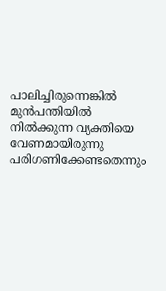പാലിച്ചിരുന്നെങ്കിൽ മുൻപന്തിയിൽ നിൽക്കുന്ന വ്യക്തിയെ വേണമായിരുന്നു പരിഗണിക്കേണ്ടതെന്നും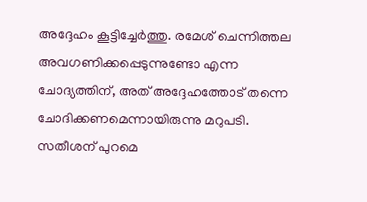അദ്ദേഹം കൂട്ടിച്ചേർത്തു. രമേശ് ചെന്നിത്തല അവഗണിക്കപ്പെടുന്നുണ്ടോ എന്ന ചോദ്യത്തിന്, അത് അദ്ദേഹത്തോട് തന്നെ ചോദിക്കണമെന്നായിരുന്നു മറുപടി. സതീശന് പുറമെ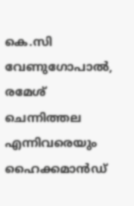കെ.സി വേണുഗോപാൽ, രമേശ് ചെന്നിത്തല എന്നിവരെയും ഹൈക്കമാൻഡ്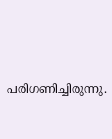പരിഗണിച്ചിരുന്നു.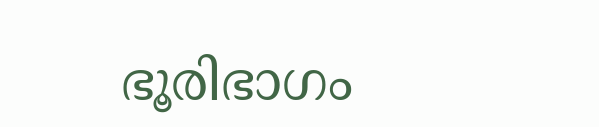ഭൂരിഭാഗം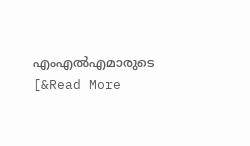എംഎൽഎമാരുടെ [&Read More